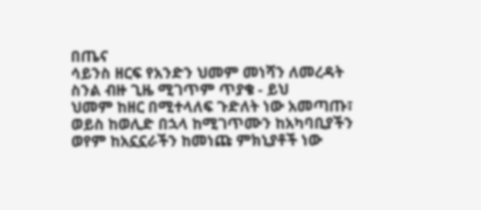በጤና
ሳይንስ ዘርፍ የአንድን ህመም መነሻን ለመረዳት
ስንል ብዙ ጊዜ ሚገጥም ጥያቄ - ይህ
ህመም ከዘር በሚተላለፍ ጉድለት ነው አመጣጡ፣
ወይስ ከወሊድ በኋላ ከሚገጥሙን ከአካባቢያችን
ወየም ከአኗኗራችን ከመነጩ ምክኒያቶች ነው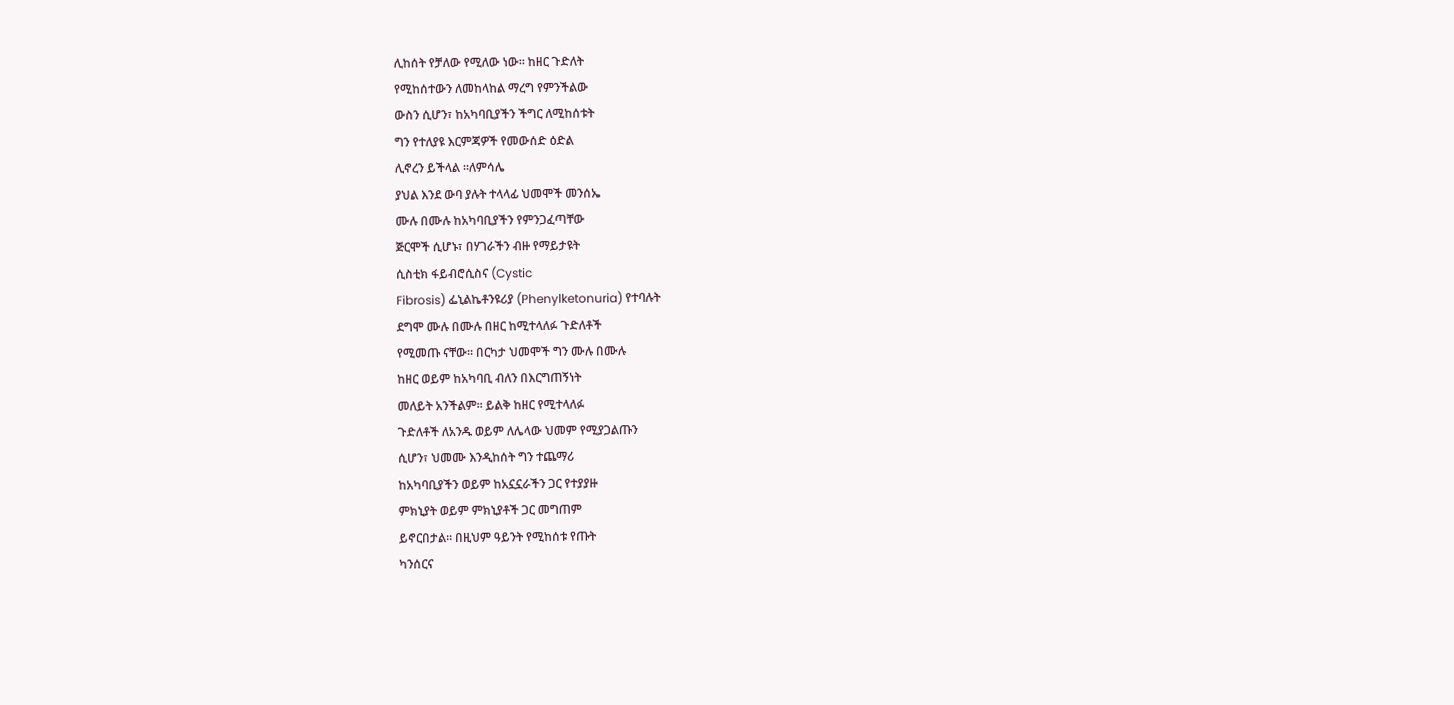ሊከሰት የቻለው የሚለው ነው። ከዘር ጉድለት
የሚከሰተውን ለመከላከል ማረግ የምንችልው
ውስን ሲሆን፣ ከአካባቢያችን ችግር ለሚከሰቱት
ግን የተለያዩ እርምጃዎች የመውሰድ ዕድል
ሊኖረን ይችላል ።ለምሳሌ
ያህል እንደ ውባ ያሉት ተላላፊ ህመሞች መንሰኤ
ሙሉ በሙሉ ከአካባቢያችን የምንጋፈጣቸው
ጅርሞች ሲሆኑ፣ በሃገራችን ብዙ የማይታዩት
ሲስቲክ ፋይብሮሲስና (Cystic
Fibrosis) ፌኒልኬቶንዩሪያ (Phenylketonuria) የተባሉት
ደግሞ ሙሉ በሙሉ በዘር ከሚተላለፉ ጉድለቶች
የሚመጡ ናቸው። በርካታ ህመሞች ግን ሙሉ በሙሉ
ከዘር ወይም ከአካባቢ ብለን በእርግጠኝነት
መለይት አንችልም። ይልቅ ከዘር የሚተላለፉ
ጉድለቶች ለአንዱ ወይም ለሌላው ህመም የሚያጋልጡን
ሲሆን፣ ህመሙ እንዲከሰት ግን ተጨማሪ
ከአካባቢያችን ወይም ከአኗኗራችን ጋር የተያያዙ
ምክኒያት ወይም ምክኒያቶች ጋር መግጠም
ይኖርበታል። በዚህም ዓይንት የሚከሰቱ የጡት
ካንሰርና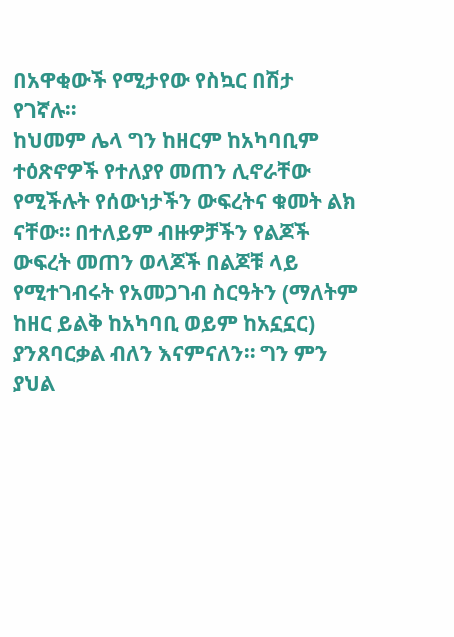በአዋቂውች የሚታየው የስኳር በሽታ
የገኛሉ።
ከህመም ሌላ ግን ከዘርም ከአካባቢም ተዕጽኖዎች የተለያየ መጠን ሊኖራቸው የሚችሉት የሰውነታችን ውፍረትና ቁመት ልክ ናቸው። በተለይም ብዙዎቻችን የልጆች ውፍረት መጠን ወላጆች በልጆቹ ላይ የሚተገብሩት የአመጋገብ ስርዓትን (ማለትም ከዘር ይልቅ ከአካባቢ ወይም ከአኗኗር) ያንጸባርቃል ብለን እናምናለን። ግን ምን ያህል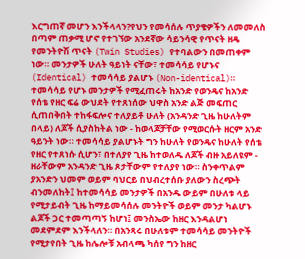እርግጠኛ መሆን እንችላላን?የህን የመሳሰሉ ጥያቄዎችን ለመመለስ በጣም ጠቃሚ ሆኖ የተገኘው አንደኛው ሳይንሳዊ የጥናት ዘዴ የመንትዮሽ ጥናት (Twin Studies) የተባልውን በመጠቀም ነው። መንታዎች ሁለት ዓይነት ናቸው፣ ተመሳሳይ የሆኑና (Identical) ተመሳሳይ ያልሆኑ (Non-identical)። ተመሳሳይ የሆኑ መንታዎች የሚፈጠሩት ከአንድ የወንዴና ከአንድ የሰቴ የዘር ፍሬ ውህደት የተጸነሰው ህዋስ አንድ ልጅ መፍጠር ሲጠበቅበት ተከፋፍሎና ተለያይቶ ሁለት (አንዳንድ ጊዜ ከሁለትም በላይ) ለጆች ሲያስከትል ነው - ከወላጆቻቸው የሚወርሱት ዘርም አንድ ዓይንት ነው። ተመሳሳይ ያልሆኑት ግን ከሁለት የወንዴና ከሁለት የሰቴ የዘር የተጸነሱ ሲሆን፣ በተለያየ ጊዜ ከተወለዱ ለጆች ብዙ አይለዩም - ዘራቸውም አንዳንድ ጊዜ ጾታቸውም የተለያየ ነው። ስንቀጥልም ያአንድን ህመም ወይም ባህርይ በህብረተሰቡ ያለውን ስረጭት ብንመለከት፤ ከተመሳሳይ መንታዎች በአንዱ ውይም በሁለቱ ላይ የሚታይብት ጊዜ ከማይመሳሰሉ መንትዮች ወይም መንታ ካልሆኑ ልጆች ጋር ተመጣጣኝ ከሆነ፤ መንስኤው ከዘር እንዳልሆነ መደምደም እንችላለን። በአንጻሩ በሁለቱም ተመሳሳይ መንትዮች የሚታየበት ጊዜ ከሌሎቹ አብላጫ ካሰየ ግን ከዘር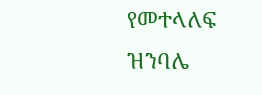የመተላለፍ ዝንባሌ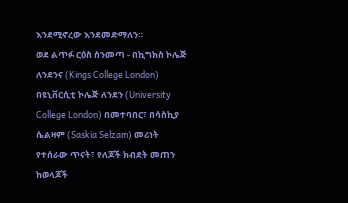እንደሚኖረው እንደመድማለን።
ወደ ልጥፉ ርዕስ ስንመጣ - በኪግክስ ኮሌጅ ለንደንና (Kings College London) በዩኒቨርሲቲ ኮሌጅ ለንደን (University College London) በመተባበር፣ በሳስኪያ ሴልዛም (Saskia Selzam) መሪነት የተሰራው ጥናት፣ የለጆች ክብደት መጠን ከወላጆች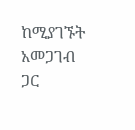ከሚያገኙት አመጋገብ ጋር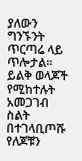ያለውን ግንኙንት ጥርጣሬ ላይ ጥሎታል። ይልቅ ወላጆች የሚከተሉት አመጋገብ ስልት በተገላቢጦሹ የለጆቹን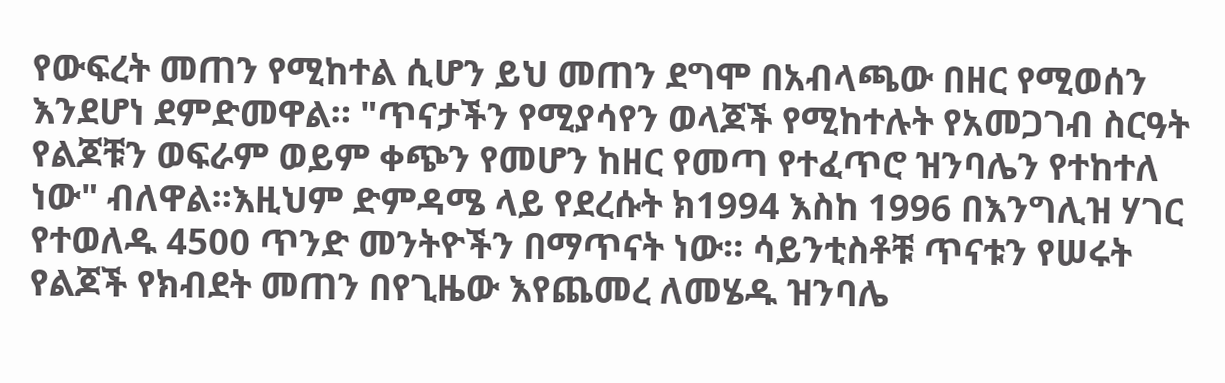የውፍረት መጠን የሚከተል ሲሆን ይህ መጠን ደግሞ በአብላጫው በዘር የሚወሰን እንደሆነ ደምድመዋል። "ጥናታችን የሚያሳየን ወላጆች የሚከተሉት የአመጋገብ ስርዓት የልጆቹን ወፍራም ወይም ቀጭን የመሆን ከዘር የመጣ የተፈጥሮ ዝንባሌን የተከተለ ነው" ብለዋል።እዚህም ድምዳሜ ላይ የደረሱት ክ1994 እስከ 1996 በእንግሊዝ ሃገር የተወለዱ 4500 ጥንድ መንትዮችን በማጥናት ነው። ሳይንቲስቶቹ ጥናቱን የሠሩት የልጆች የክብደት መጠን በየጊዜው እየጨመረ ለመሄዱ ዝንባሌ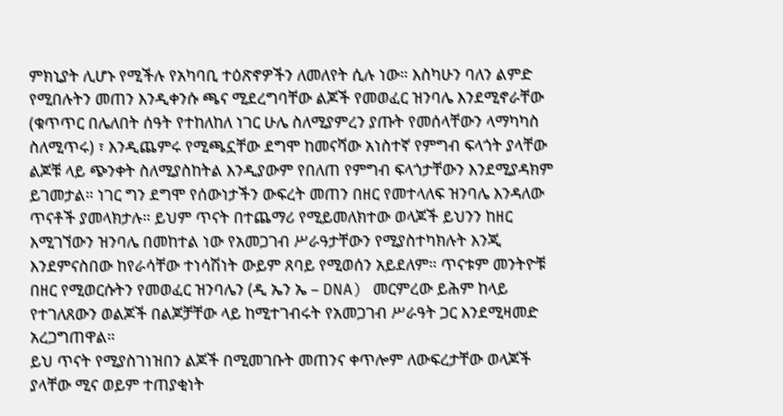ምክኒያት ሊሆኑ የሚችሉ የአካባቢ ተዕጽኖዎችን ለመለየት ሲሉ ነው። እስካሁን ባለን ልምድ የሚበሉትን መጠን እንዲቀንሱ ጫና ሚደረግባቸው ልጆች የመወፈር ዝንባሌ እንደሚኖራቸው (ቁጥጥር በሌለበት ሰዓት የተከለከለ ነገር ሁሌ ስለሚያምረን ያጡት የመሰላቸውን ላማካካስ ስለሚጥሩ) ፣ እንዲጨምሩ የሚጫኗቸው ደግሞ ከመናሻው አነስተኛ የምግብ ፍላጎት ያላቸው ልጆቹ ላይ ጭንቀት ስለሚያስከትል እንዲያውም የበለጠ የምግብ ፍላጎታቸውን እንደሚያዳክም ይገመታል። ነገር ግን ደግሞ የሰውነታችን ውፍረት መጠን በዘር የመተላለፍ ዝንባሌ እንዳለው ጥናቶች ያመላክታሉ። ይህም ጥናት በተጨማሪ የሚይመለክተው ወላጆች ይህንን ከዘር እሚገኘውን ዝንባሌ በመከተል ነው የአመጋገብ ሥራዓታቸውን የሚያስተካክሉት እንጂ እንደምናስበው ከየራሳቸው ተነሳሽነት ውይም ጸባይ የሚወሰን አይደለም። ጥናቱም መንትዮቹ በዘር የሚወርሱትን የመወፈር ዝንባሌን (ዲ ኤን ኤ – DNA) መርምረው ይሕም ከላይ የተገለጸውን ወልጆች በልጆቻቸው ላይ ከሚተገብሩት የአመጋገብ ሥራዓት ጋር እንደሚዛመድ አረጋግጠዋል።
ይህ ጥናት የሚያስገነዝበን ልጆች በሚመገቡት መጠንና ቀጥሎም ለውፍረታቸው ወላጆች ያላቸው ሚና ወይም ተጠያቂነት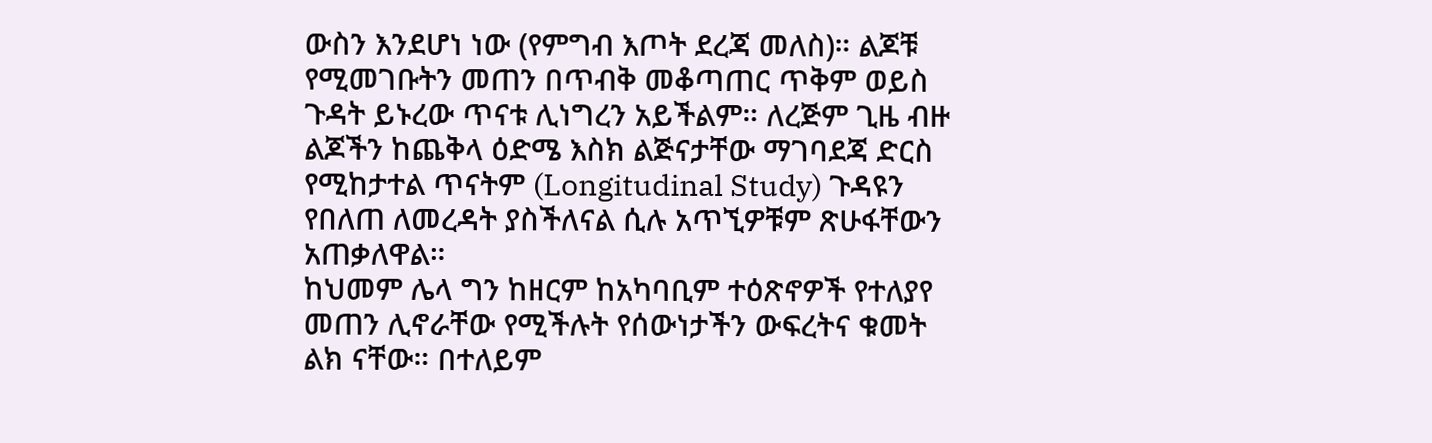ውስን እንደሆነ ነው (የምግብ እጦት ደረጃ መለስ)። ልጆቹ የሚመገቡትን መጠን በጥብቅ መቆጣጠር ጥቅም ወይስ ጉዳት ይኑረው ጥናቱ ሊነግረን አይችልም። ለረጅም ጊዜ ብዙ ልጆችን ከጨቅላ ዕድሜ እስክ ልጅናታቸው ማገባደጃ ድርስ የሚከታተል ጥናትም (Longitudinal Study) ጉዳዩን የበለጠ ለመረዳት ያስችለናል ሲሉ አጥኚዎቹም ጽሁፋቸውን አጠቃለዋል።
ከህመም ሌላ ግን ከዘርም ከአካባቢም ተዕጽኖዎች የተለያየ መጠን ሊኖራቸው የሚችሉት የሰውነታችን ውፍረትና ቁመት ልክ ናቸው። በተለይም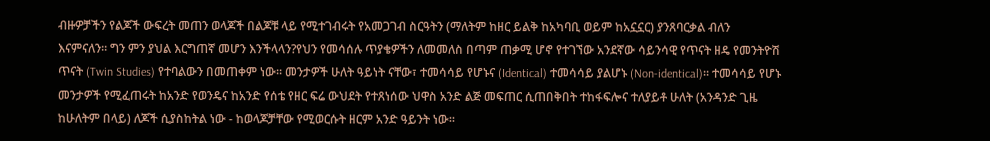ብዙዎቻችን የልጆች ውፍረት መጠን ወላጆች በልጆቹ ላይ የሚተገብሩት የአመጋገብ ስርዓትን (ማለትም ከዘር ይልቅ ከአካባቢ ወይም ከአኗኗር) ያንጸባርቃል ብለን እናምናለን። ግን ምን ያህል እርግጠኛ መሆን እንችላላን?የህን የመሳሰሉ ጥያቄዎችን ለመመለስ በጣም ጠቃሚ ሆኖ የተገኘው አንደኛው ሳይንሳዊ የጥናት ዘዴ የመንትዮሽ ጥናት (Twin Studies) የተባልውን በመጠቀም ነው። መንታዎች ሁለት ዓይነት ናቸው፣ ተመሳሳይ የሆኑና (Identical) ተመሳሳይ ያልሆኑ (Non-identical)። ተመሳሳይ የሆኑ መንታዎች የሚፈጠሩት ከአንድ የወንዴና ከአንድ የሰቴ የዘር ፍሬ ውህደት የተጸነሰው ህዋስ አንድ ልጅ መፍጠር ሲጠበቅበት ተከፋፍሎና ተለያይቶ ሁለት (አንዳንድ ጊዜ ከሁለትም በላይ) ለጆች ሲያስከትል ነው - ከወላጆቻቸው የሚወርሱት ዘርም አንድ ዓይንት ነው።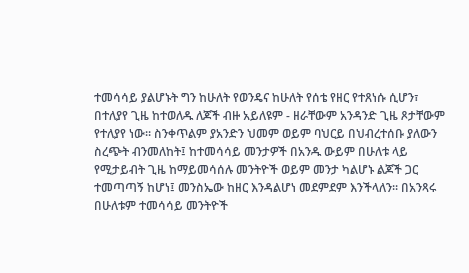ተመሳሳይ ያልሆኑት ግን ከሁለት የወንዴና ከሁለት የሰቴ የዘር የተጸነሱ ሲሆን፣ በተለያየ ጊዜ ከተወለዱ ለጆች ብዙ አይለዩም - ዘራቸውም አንዳንድ ጊዜ ጾታቸውም የተለያየ ነው። ስንቀጥልም ያአንድን ህመም ወይም ባህርይ በህብረተሰቡ ያለውን ስረጭት ብንመለከት፤ ከተመሳሳይ መንታዎች በአንዱ ውይም በሁለቱ ላይ የሚታይብት ጊዜ ከማይመሳሰሉ መንትዮች ወይም መንታ ካልሆኑ ልጆች ጋር ተመጣጣኝ ከሆነ፤ መንስኤው ከዘር እንዳልሆነ መደምደም እንችላለን። በአንጻሩ በሁለቱም ተመሳሳይ መንትዮች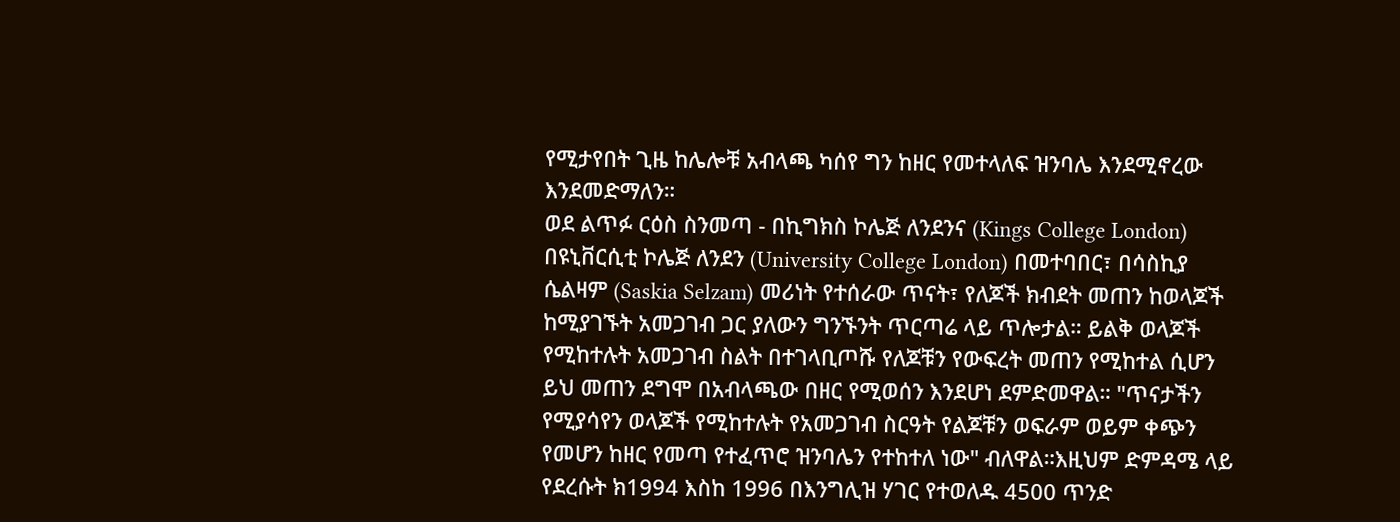የሚታየበት ጊዜ ከሌሎቹ አብላጫ ካሰየ ግን ከዘር የመተላለፍ ዝንባሌ እንደሚኖረው እንደመድማለን።
ወደ ልጥፉ ርዕስ ስንመጣ - በኪግክስ ኮሌጅ ለንደንና (Kings College London) በዩኒቨርሲቲ ኮሌጅ ለንደን (University College London) በመተባበር፣ በሳስኪያ ሴልዛም (Saskia Selzam) መሪነት የተሰራው ጥናት፣ የለጆች ክብደት መጠን ከወላጆች ከሚያገኙት አመጋገብ ጋር ያለውን ግንኙንት ጥርጣሬ ላይ ጥሎታል። ይልቅ ወላጆች የሚከተሉት አመጋገብ ስልት በተገላቢጦሹ የለጆቹን የውፍረት መጠን የሚከተል ሲሆን ይህ መጠን ደግሞ በአብላጫው በዘር የሚወሰን እንደሆነ ደምድመዋል። "ጥናታችን የሚያሳየን ወላጆች የሚከተሉት የአመጋገብ ስርዓት የልጆቹን ወፍራም ወይም ቀጭን የመሆን ከዘር የመጣ የተፈጥሮ ዝንባሌን የተከተለ ነው" ብለዋል።እዚህም ድምዳሜ ላይ የደረሱት ክ1994 እስከ 1996 በእንግሊዝ ሃገር የተወለዱ 4500 ጥንድ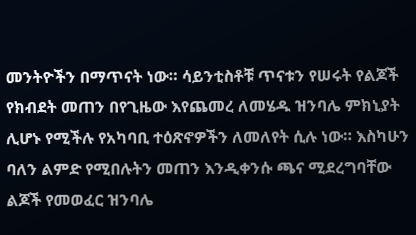መንትዮችን በማጥናት ነው። ሳይንቲስቶቹ ጥናቱን የሠሩት የልጆች የክብደት መጠን በየጊዜው እየጨመረ ለመሄዱ ዝንባሌ ምክኒያት ሊሆኑ የሚችሉ የአካባቢ ተዕጽኖዎችን ለመለየት ሲሉ ነው። እስካሁን ባለን ልምድ የሚበሉትን መጠን እንዲቀንሱ ጫና ሚደረግባቸው ልጆች የመወፈር ዝንባሌ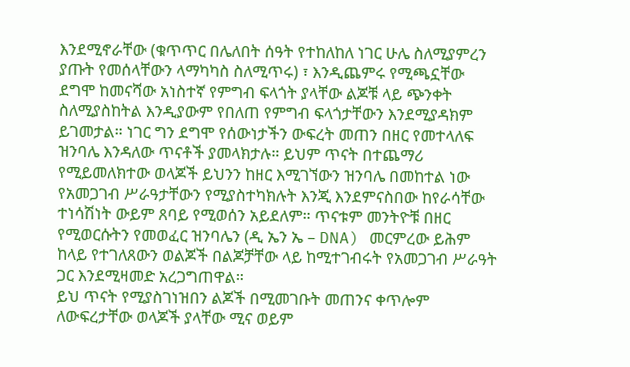እንደሚኖራቸው (ቁጥጥር በሌለበት ሰዓት የተከለከለ ነገር ሁሌ ስለሚያምረን ያጡት የመሰላቸውን ላማካካስ ስለሚጥሩ) ፣ እንዲጨምሩ የሚጫኗቸው ደግሞ ከመናሻው አነስተኛ የምግብ ፍላጎት ያላቸው ልጆቹ ላይ ጭንቀት ስለሚያስከትል እንዲያውም የበለጠ የምግብ ፍላጎታቸውን እንደሚያዳክም ይገመታል። ነገር ግን ደግሞ የሰውነታችን ውፍረት መጠን በዘር የመተላለፍ ዝንባሌ እንዳለው ጥናቶች ያመላክታሉ። ይህም ጥናት በተጨማሪ የሚይመለክተው ወላጆች ይህንን ከዘር እሚገኘውን ዝንባሌ በመከተል ነው የአመጋገብ ሥራዓታቸውን የሚያስተካክሉት እንጂ እንደምናስበው ከየራሳቸው ተነሳሽነት ውይም ጸባይ የሚወሰን አይደለም። ጥናቱም መንትዮቹ በዘር የሚወርሱትን የመወፈር ዝንባሌን (ዲ ኤን ኤ – DNA) መርምረው ይሕም ከላይ የተገለጸውን ወልጆች በልጆቻቸው ላይ ከሚተገብሩት የአመጋገብ ሥራዓት ጋር እንደሚዛመድ አረጋግጠዋል።
ይህ ጥናት የሚያስገነዝበን ልጆች በሚመገቡት መጠንና ቀጥሎም ለውፍረታቸው ወላጆች ያላቸው ሚና ወይም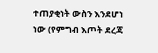ተጠያቂነት ውስን እንደሆነ ነው (የምግብ እጦት ደረጃ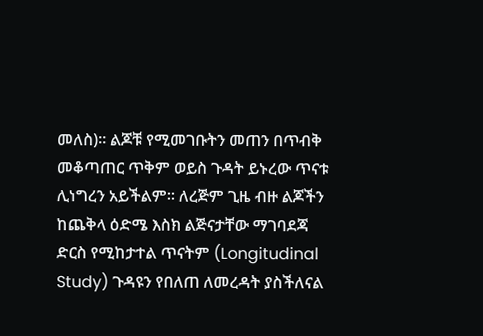መለስ)። ልጆቹ የሚመገቡትን መጠን በጥብቅ መቆጣጠር ጥቅም ወይስ ጉዳት ይኑረው ጥናቱ ሊነግረን አይችልም። ለረጅም ጊዜ ብዙ ልጆችን ከጨቅላ ዕድሜ እስክ ልጅናታቸው ማገባደጃ ድርስ የሚከታተል ጥናትም (Longitudinal Study) ጉዳዩን የበለጠ ለመረዳት ያስችለናል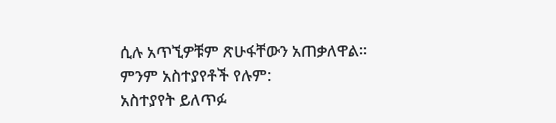ሲሉ አጥኚዎቹም ጽሁፋቸውን አጠቃለዋል።
ምንም አስተያየቶች የሉም:
አስተያየት ይለጥፉ